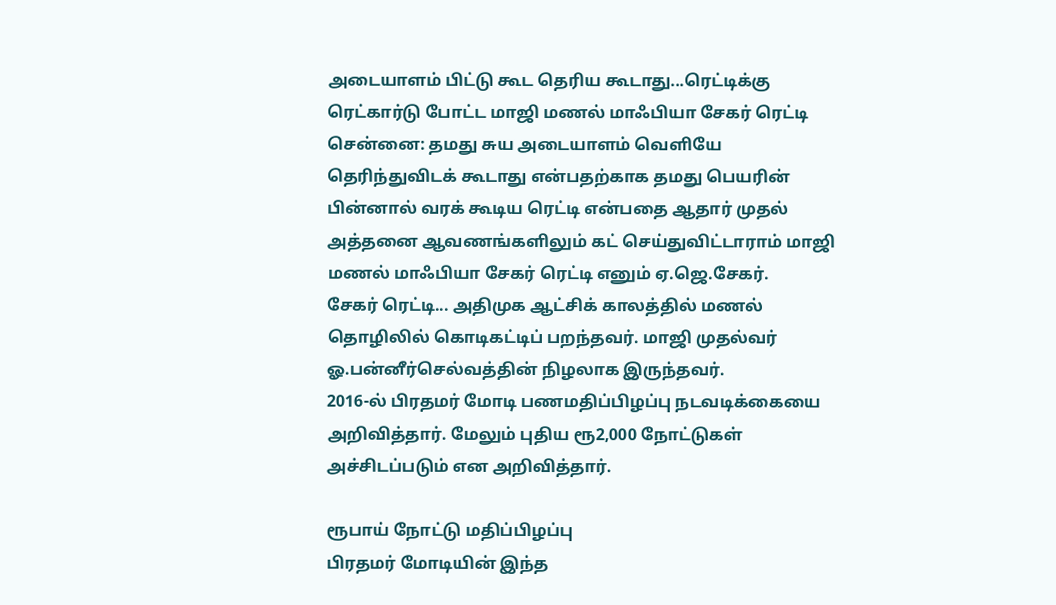அடையாளம் பிட்டு கூட தெரிய கூடாது...ரெட்டிக்கு ரெட்கார்டு போட்ட மாஜி மணல் மாஃபியா சேகர் ரெட்டி
சென்னை: தமது சுய அடையாளம் வெளியே தெரிந்துவிடக் கூடாது என்பதற்காக தமது பெயரின் பின்னால் வரக் கூடிய ரெட்டி என்பதை ஆதார் முதல் அத்தனை ஆவணங்களிலும் கட் செய்துவிட்டாராம் மாஜி மணல் மாஃபியா சேகர் ரெட்டி எனும் ஏ.ஜெ.சேகர்.
சேகர் ரெட்டி... அதிமுக ஆட்சிக் காலத்தில் மணல் தொழிலில் கொடிகட்டிப் பறந்தவர். மாஜி முதல்வர் ஓ.பன்னீர்செல்வத்தின் நிழலாக இருந்தவர்.
2016-ல் பிரதமர் மோடி பணமதிப்பிழப்பு நடவடிக்கையை அறிவித்தார். மேலும் புதிய ரூ2,000 நோட்டுகள் அச்சிடப்படும் என அறிவித்தார்.

ரூபாய் நோட்டு மதிப்பிழப்பு
பிரதமர் மோடியின் இந்த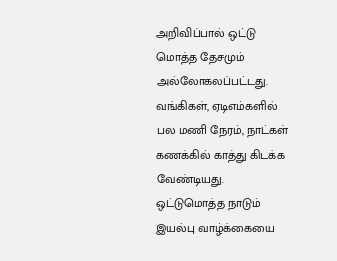அறிவிப்பால் ஒட்டு மொத்த தேசமும் அல்லோகலப்பட்டது. வங்கிகள், ஏடிஎம்களில் பல மணி நேரம், நாட்கள் கணக்கில் காத்து கிடக்க வேண்டியது. ஒட்டுமொத்த நாடும் இயல்பு வாழ்க்கையை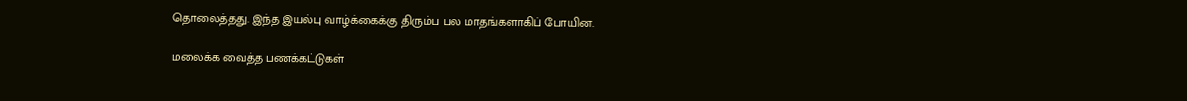தொலைத்தது. இந்த இயல்பு வாழ்க்கைக்கு திரும்ப பல மாதங்களாகிப் போயின.

மலைக்க வைத்த பணக்கட்டுகள்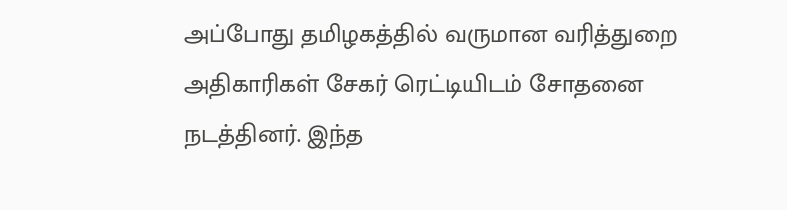அப்போது தமிழகத்தில் வருமான வரித்துறை அதிகாரிகள் சேகர் ரெட்டியிடம் சோதனை நடத்தினர். இந்த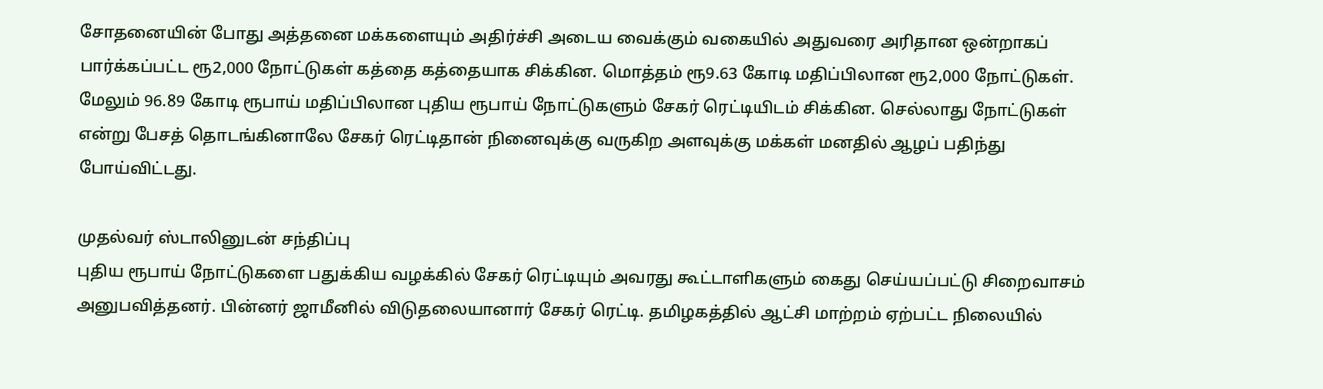சோதனையின் போது அத்தனை மக்களையும் அதிர்ச்சி அடைய வைக்கும் வகையில் அதுவரை அரிதான ஒன்றாகப் பார்க்கப்பட்ட ரூ2,000 நோட்டுகள் கத்தை கத்தையாக சிக்கின. மொத்தம் ரூ9.63 கோடி மதிப்பிலான ரூ2,000 நோட்டுகள். மேலும் 96.89 கோடி ரூபாய் மதிப்பிலான புதிய ரூபாய் நோட்டுகளும் சேகர் ரெட்டியிடம் சிக்கின. செல்லாது நோட்டுகள் என்று பேசத் தொடங்கினாலே சேகர் ரெட்டிதான் நினைவுக்கு வருகிற அளவுக்கு மக்கள் மனதில் ஆழப் பதிந்து போய்விட்டது.

முதல்வர் ஸ்டாலினுடன் சந்திப்பு
புதிய ரூபாய் நோட்டுகளை பதுக்கிய வழக்கில் சேகர் ரெட்டியும் அவரது கூட்டாளிகளும் கைது செய்யப்பட்டு சிறைவாசம் அனுபவித்தனர். பின்னர் ஜாமீனில் விடுதலையானார் சேகர் ரெட்டி. தமிழகத்தில் ஆட்சி மாற்றம் ஏற்பட்ட நிலையில்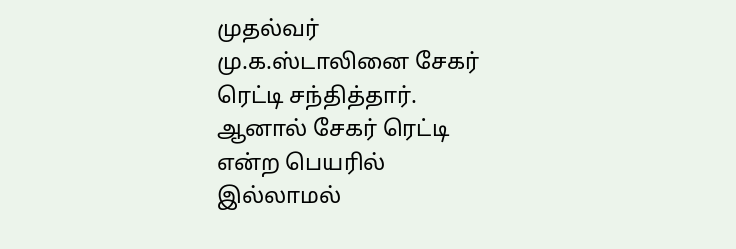முதல்வர் மு.க.ஸ்டாலினை சேகர் ரெட்டி சந்தித்தார். ஆனால் சேகர் ரெட்டி என்ற பெயரில் இல்லாமல்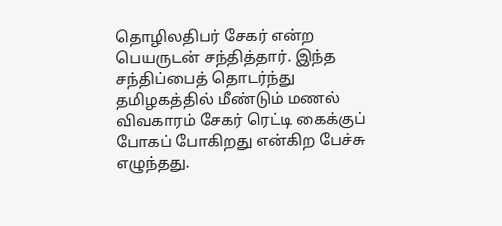தொழிலதிபர் சேகர் என்ற பெயருடன் சந்தித்தார். இந்த சந்திப்பைத் தொடர்ந்து தமிழகத்தில் மீண்டும் மணல் விவகாரம் சேகர் ரெட்டி கைக்குப் போகப் போகிறது என்கிற பேச்சு எழுந்தது.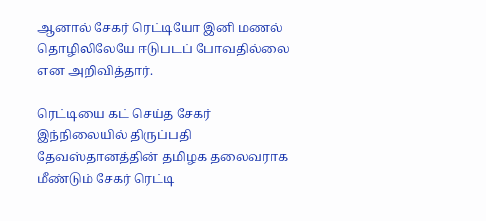ஆனால் சேகர் ரெட்டியோ இனி மணல் தொழிலிலேயே ஈடுபடப் போவதில்லை என அறிவித்தார்.

ரெட்டியை கட் செய்த சேகர்
இந்நிலையில் திருப்பதி தேவஸ்தானத்தின் தமிழக தலைவராக மீண்டும் சேகர் ரெட்டி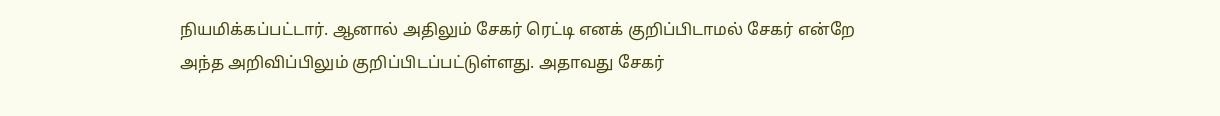நியமிக்கப்பட்டார். ஆனால் அதிலும் சேகர் ரெட்டி எனக் குறிப்பிடாமல் சேகர் என்றே அந்த அறிவிப்பிலும் குறிப்பிடப்பட்டுள்ளது. அதாவது சேகர்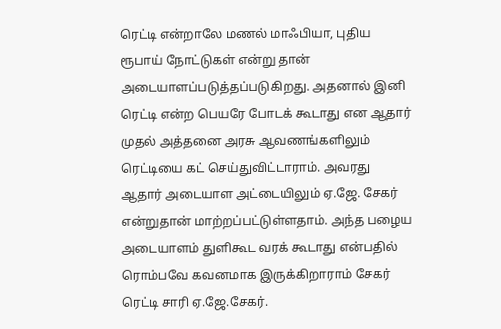ரெட்டி என்றாலே மணல் மாஃபியா, புதிய ரூபாய் நோட்டுகள் என்று தான் அடையாளப்படுத்தப்படுகிறது. அதனால் இனி ரெட்டி என்ற பெயரே போடக் கூடாது என ஆதார் முதல் அத்தனை அரசு ஆவணங்களிலும் ரெட்டியை கட் செய்துவிட்டாராம். அவரது ஆதார் அடையாள அட்டையிலும் ஏ.ஜே. சேகர் என்றுதான் மாற்றப்பட்டுள்ளதாம். அந்த பழைய அடையாளம் துளிகூட வரக் கூடாது என்பதில் ரொம்பவே கவனமாக இருக்கிறாராம் சேகர் ரெட்டி சாரி ஏ.ஜே.சேகர்.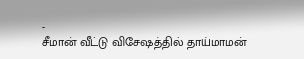-
சீமான் வீட்டு விசேஷத்தில் தாய்மாமன்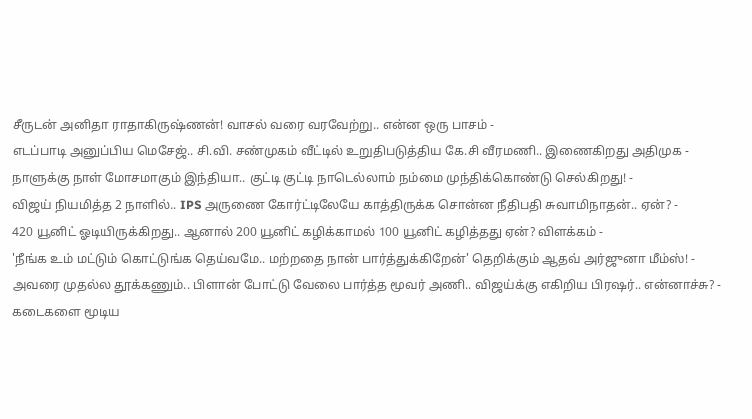சீருடன் அனிதா ராதாகிருஷ்ணன்! வாசல் வரை வரவேற்று.. என்ன ஒரு பாசம் -
எடப்பாடி அனுப்பிய மெசேஜ்.. சி.வி. சண்முகம் வீட்டில் உறுதிபடுத்திய கே.சி வீரமணி.. இணைகிறது அதிமுக -
நாளுக்கு நாள் மோசமாகும் இந்தியா.. குட்டி குட்டி நாடெல்லாம் நம்மை முந்திக்கொண்டு செல்கிறது! -
விஜய் நியமித்த 2 நாளில்.. IPS அருணை கோர்ட்டிலேயே காத்திருக்க சொன்ன நீதிபதி சுவாமிநாதன்.. ஏன்? -
420 யூனிட் ஓடியிருக்கிறது.. ஆனால் 200 யூனிட் கழிக்காமல் 100 யூனிட் கழித்தது ஏன்? விளக்கம் -
'நீங்க உம் மட்டும் கொட்டுங்க தெய்வமே.. மற்றதை நான் பார்த்துக்கிறேன்' தெறிக்கும் ஆதவ் அர்ஜுனா மீம்ஸ்! -
அவரை முதல்ல தூக்கணும்.. பிளான் போட்டு வேலை பார்த்த மூவர் அணி.. விஜய்க்கு எகிறிய பிரஷர்.. என்னாச்சு? -
கடைகளை மூடிய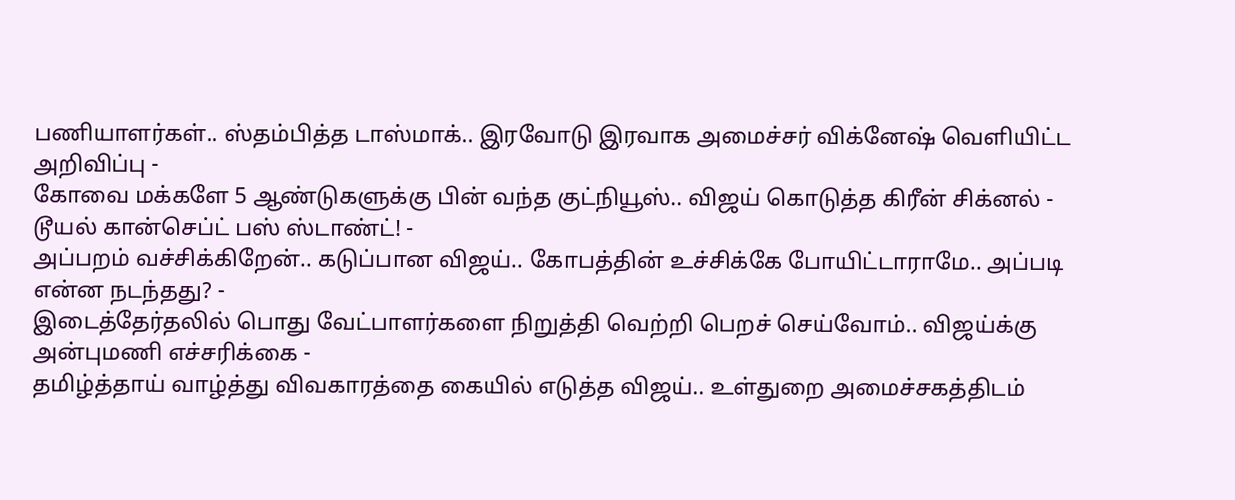பணியாளர்கள்.. ஸ்தம்பித்த டாஸ்மாக்.. இரவோடு இரவாக அமைச்சர் விக்னேஷ் வெளியிட்ட அறிவிப்பு -
கோவை மக்களே 5 ஆண்டுகளுக்கு பின் வந்த குட்நியூஸ்.. விஜய் கொடுத்த கிரீன் சிக்னல் - டூயல் கான்செப்ட் பஸ் ஸ்டாண்ட்! -
அப்பறம் வச்சிக்கிறேன்.. கடுப்பான விஜய்.. கோபத்தின் உச்சிக்கே போயிட்டாராமே.. அப்படி என்ன நடந்தது? -
இடைத்தேர்தலில் பொது வேட்பாளர்களை நிறுத்தி வெற்றி பெறச் செய்வோம்.. விஜய்க்கு அன்புமணி எச்சரிக்கை -
தமிழ்த்தாய் வாழ்த்து விவகாரத்தை கையில் எடுத்த விஜய்.. உள்துறை அமைச்சகத்திடம்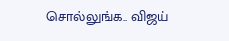சொல்லுங்க.. விஜய்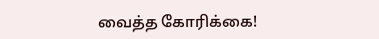வைத்த கோரிக்கை!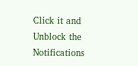Click it and Unblock the Notifications